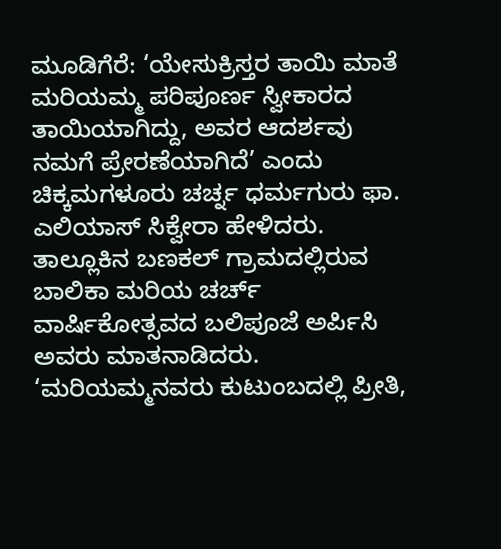ಮೂಡಿಗೆರೆ: ‘ಯೇಸುಕ್ರಿಸ್ತರ ತಾಯಿ ಮಾತೆ ಮರಿಯಮ್ಮ ಪರಿಪೂರ್ಣ ಸ್ವೀಕಾರದ ತಾಯಿಯಾಗಿದ್ದು, ಅವರ ಆದರ್ಶವು ನಮಗೆ ಪ್ರೇರಣೆಯಾಗಿದೆ’ ಎಂದು ಚಿಕ್ಕಮಗಳೂರು ಚರ್ಚ್ನ ಧರ್ಮಗುರು ಫಾ. ಎಲಿಯಾಸ್ ಸಿಕ್ವೇರಾ ಹೇಳಿದರು.
ತಾಲ್ಲೂಕಿನ ಬಣಕಲ್ ಗ್ರಾಮದಲ್ಲಿರುವ ಬಾಲಿಕಾ ಮರಿಯ ಚರ್ಚ್ ವಾರ್ಷಿಕೋತ್ಸವದ ಬಲಿಪೂಜೆ ಅರ್ಪಿಸಿ ಅವರು ಮಾತನಾಡಿದರು.
‘ಮರಿಯಮ್ಮನವರು ಕುಟುಂಬದಲ್ಲಿ ಪ್ರೀತಿ,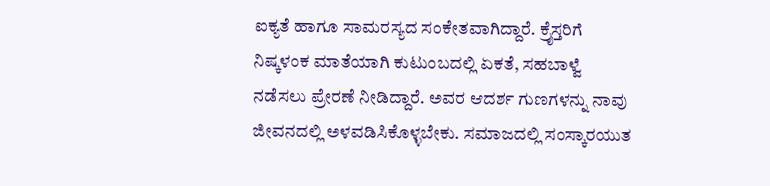ಐಕ್ಯತೆ ಹಾಗೂ ಸಾಮರಸ್ಯದ ಸಂಕೇತವಾಗಿದ್ದಾರೆ. ಕ್ರೈಸ್ತರಿಗೆ ನಿಷ್ಕಳಂಕ ಮಾತೆಯಾಗಿ ಕುಟುಂಬದಲ್ಲಿ ಏಕತೆ, ಸಹಬಾಳ್ವೆ ನಡೆಸಲು ಪ್ರೇರಣೆ ನೀಡಿದ್ದಾರೆ. ಅವರ ಆದರ್ಶ ಗುಣಗಳನ್ನು ನಾವು ಜೀವನದಲ್ಲಿ ಅಳವಡಿಸಿಕೊಳ್ಳಬೇಕು. ಸಮಾಜದಲ್ಲಿ ಸಂಸ್ಕಾರಯುತ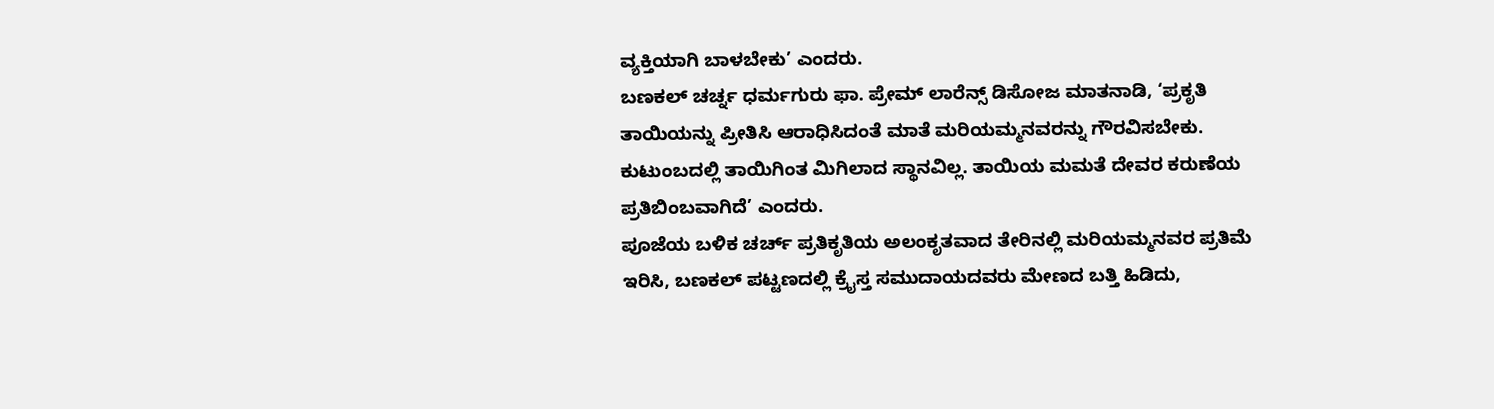ವ್ಯಕ್ತಿಯಾಗಿ ಬಾಳಬೇಕು’ ಎಂದರು.
ಬಣಕಲ್ ಚರ್ಚ್ನ ಧರ್ಮಗುರು ಫಾ. ಪ್ರೇಮ್ ಲಾರೆನ್ಸ್ ಡಿಸೋಜ ಮಾತನಾಡಿ, ‘ಪ್ರಕೃತಿ ತಾಯಿಯನ್ನು ಪ್ರೀತಿಸಿ ಆರಾಧಿಸಿದಂತೆ ಮಾತೆ ಮರಿಯಮ್ಮನವರನ್ನು ಗೌರವಿಸಬೇಕು. ಕುಟುಂಬದಲ್ಲಿ ತಾಯಿಗಿಂತ ಮಿಗಿಲಾದ ಸ್ಥಾನವಿಲ್ಲ. ತಾಯಿಯ ಮಮತೆ ದೇವರ ಕರುಣೆಯ ಪ್ರತಿಬಿಂಬವಾಗಿದೆ’ ಎಂದರು.
ಪೂಜೆಯ ಬಳಿಕ ಚರ್ಚ್ ಪ್ರತಿಕೃತಿಯ ಅಲಂಕೃತವಾದ ತೇರಿನಲ್ಲಿ ಮರಿಯಮ್ಮನವರ ಪ್ರತಿಮೆ ಇರಿಸಿ, ಬಣಕಲ್ ಪಟ್ಟಣದಲ್ಲಿ ಕ್ರೈಸ್ತ ಸಮುದಾಯದವರು ಮೇಣದ ಬತ್ತಿ ಹಿಡಿದು,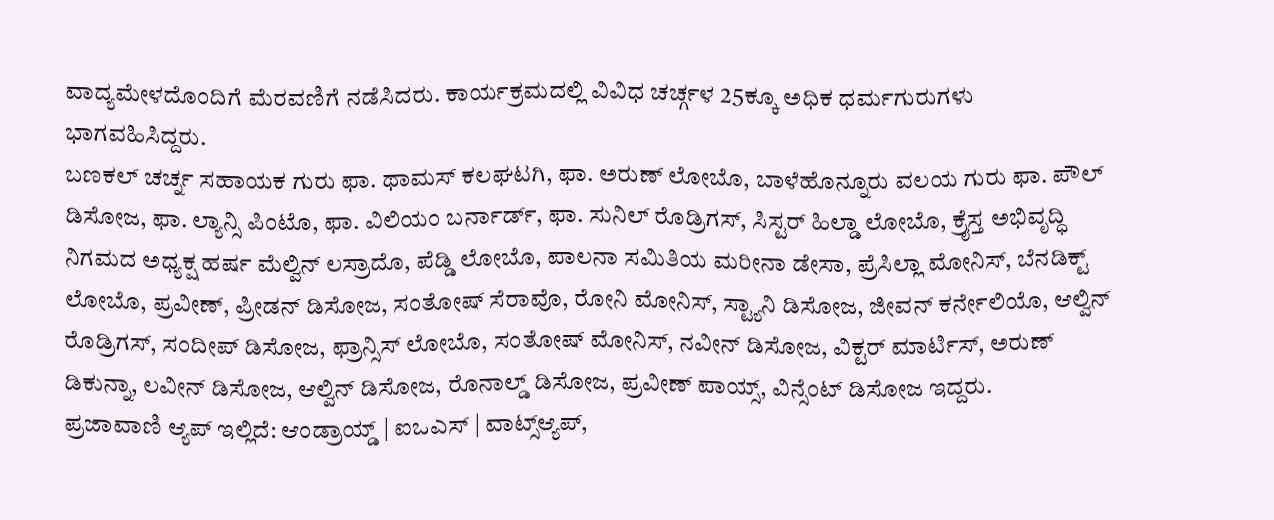ವಾದ್ಯಮೇಳದೊಂದಿಗೆ ಮೆರವಣಿಗೆ ನಡೆಸಿದರು. ಕಾರ್ಯಕ್ರಮದಲ್ಲಿ ವಿವಿಧ ಚರ್ಚ್ಗಳ 25ಕ್ಕೂ ಅಧಿಕ ಧರ್ಮಗುರುಗಳು ಭಾಗವಹಿಸಿದ್ದರು.
ಬಣಕಲ್ ಚರ್ಚ್ನ ಸಹಾಯಕ ಗುರು ಫಾ. ಥಾಮಸ್ ಕಲಘಟಗಿ, ಫಾ. ಅರುಣ್ ಲೋಬೊ, ಬಾಳೆಹೊನ್ನೂರು ವಲಯ ಗುರು ಫಾ. ಪೌಲ್ ಡಿಸೋಜ, ಫಾ. ಲ್ಯಾನ್ಸಿ ಪಿಂಟೊ, ಫಾ. ವಿಲಿಯಂ ಬರ್ನಾರ್ಡ್, ಫಾ. ಸುನಿಲ್ ರೊಡ್ರಿಗಸ್, ಸಿಸ್ಟರ್ ಹಿಲ್ಡಾ ಲೋಬೊ, ಕ್ರೈಸ್ತ ಅಭಿವೃದ್ಧಿ ನಿಗಮದ ಅಧ್ಯಕ್ಷ ಹರ್ಷ ಮೆಲ್ವಿನ್ ಲಸ್ರಾದೊ, ಪೆಡ್ಡಿ ಲೋಬೊ, ಪಾಲನಾ ಸಮಿತಿಯ ಮರೀನಾ ಡೇಸಾ, ಪ್ರೆಸಿಲ್ಲಾ ಮೋನಿಸ್, ಬೆನಡಿಕ್ಟ್ ಲೋಬೊ, ಪ್ರವೀಣ್, ಪ್ರೀಡನ್ ಡಿಸೋಜ, ಸಂತೋಷ್ ಸೆರಾವೊ, ರೋನಿ ಮೋನಿಸ್, ಸ್ಟ್ಯಾನಿ ಡಿಸೋಜ, ಜೀವನ್ ಕರ್ನೇಲಿಯೊ, ಆಲ್ವಿನ್ ರೊಡ್ರಿಗಸ್, ಸಂದೀಪ್ ಡಿಸೋಜ, ಫ್ರಾನ್ಸಿಸ್ ಲೋಬೊ, ಸಂತೋಷ್ ಮೋನಿಸ್, ನವೀನ್ ಡಿಸೋಜ, ವಿಕ್ಟರ್ ಮಾರ್ಟಿಸ್, ಅರುಣ್ ಡಿಕುನ್ನಾ, ಲವೀನ್ ಡಿಸೋಜ, ಆಲ್ವಿನ್ ಡಿಸೋಜ, ರೊನಾಲ್ಡ್ ಡಿಸೋಜ, ಪ್ರವೀಣ್ ಪಾಯ್ಸ್, ವಿನ್ಸೆಂಟ್ ಡಿಸೋಜ ಇದ್ದರು.
ಪ್ರಜಾವಾಣಿ ಆ್ಯಪ್ ಇಲ್ಲಿದೆ: ಆಂಡ್ರಾಯ್ಡ್ | ಐಒಎಸ್ | ವಾಟ್ಸ್ಆ್ಯಪ್,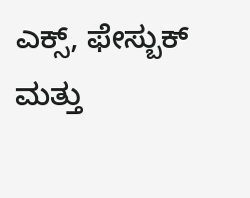ಎಕ್ಸ್, ಫೇಸ್ಬುಕ್ ಮತ್ತು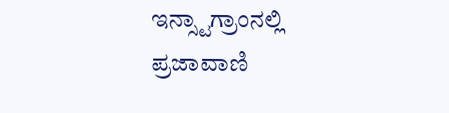ಇನ್ಸ್ಟಾಗ್ರಾಂನಲ್ಲಿ ಪ್ರಜಾವಾಣಿ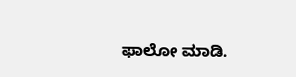ಫಾಲೋ ಮಾಡಿ.